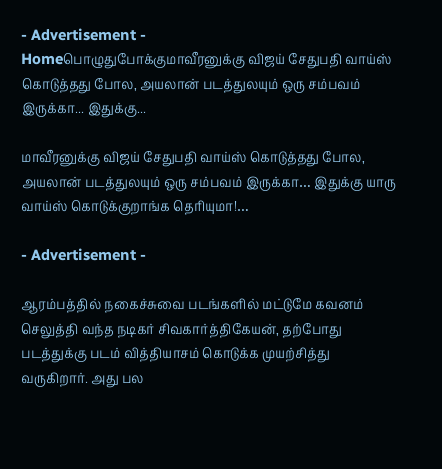- Advertisement -
Homeபொழுதுபோக்குமாவீரனுக்கு விஜய் சேதுபதி வாய்ஸ் கொடுத்தது போல, அயலான் படத்துலயும் ஒரு சம்பவம் இருக்கா... இதுக்கு...

மாவீரனுக்கு விஜய் சேதுபதி வாய்ஸ் கொடுத்தது போல, அயலான் படத்துலயும் ஒரு சம்பவம் இருக்கா… இதுக்கு யாரு வாய்ஸ் கொடுக்குறாங்க தெரியுமா!…

- Advertisement -

ஆரம்பத்தில் நகைச்சுவை படங்களில் மட்டுமே கவனம் செலுத்தி வந்த நடிகர் சிவகார்த்திகேயன், தற்போது படத்துக்கு படம் வித்தியாசம் கொடுக்க முயற்சித்து வருகிறார். அது பல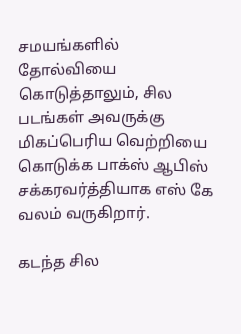சமயங்களில் தோல்வியை கொடுத்தாலும், சில படங்கள் அவருக்கு மிகப்பெரிய வெற்றியை கொடுக்க பாக்ஸ் ஆபிஸ் சக்கரவர்த்தியாக எஸ் கே வலம் வருகிறார்.

கடந்த சில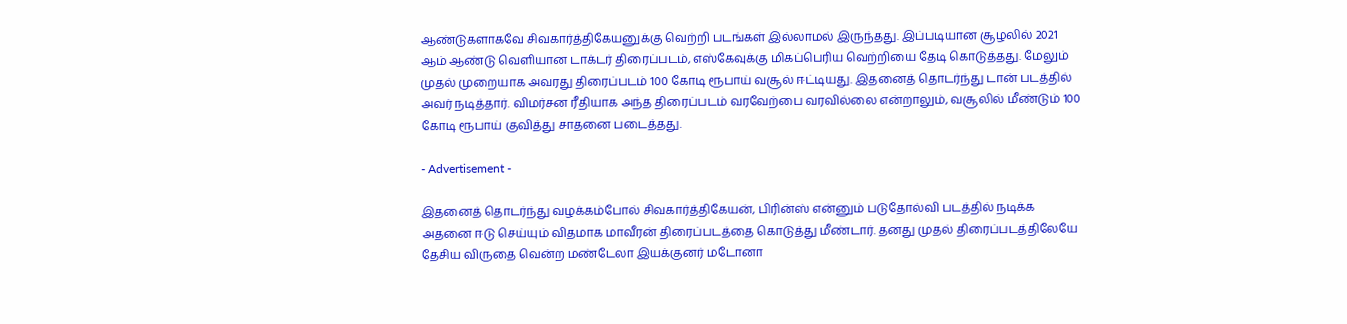ஆண்டுகளாகவே சிவகார்த்திகேயனுக்கு வெற்றி படங்கள் இல்லாமல் இருந்தது. இப்படியான சூழலில் 2021 ஆம் ஆண்டு வெளியான டாக்டர் திரைப்படம், எஸ்கேவுக்கு மிகப்பெரிய வெற்றியை தேடி கொடுத்தது. மேலும் முதல் முறையாக அவரது திரைப்படம் 100 கோடி ரூபாய் வசூல் ஈட்டியது. இதனைத் தொடர்ந்து டான் படத்தில் அவர் நடித்தார். விமர்சன ரீதியாக அந்த திரைப்படம் வரவேற்பை வரவில்லை என்றாலும், வசூலில் மீண்டும் 100 கோடி ரூபாய் குவித்து சாதனை படைத்தது.

- Advertisement -

இதனைத் தொடர்ந்து வழக்கம்போல் சிவகார்த்திகேயன், பிரின்ஸ் என்னும் படுதோல்வி படத்தில் நடிக்க அதனை ஈடு செய்யும் விதமாக மாவீரன் திரைப்படத்தை கொடுத்து மீண்டார். தனது முதல் திரைப்படத்திலேயே தேசிய விருதை வென்ற மண்டேலா இயக்குனர் மடோனா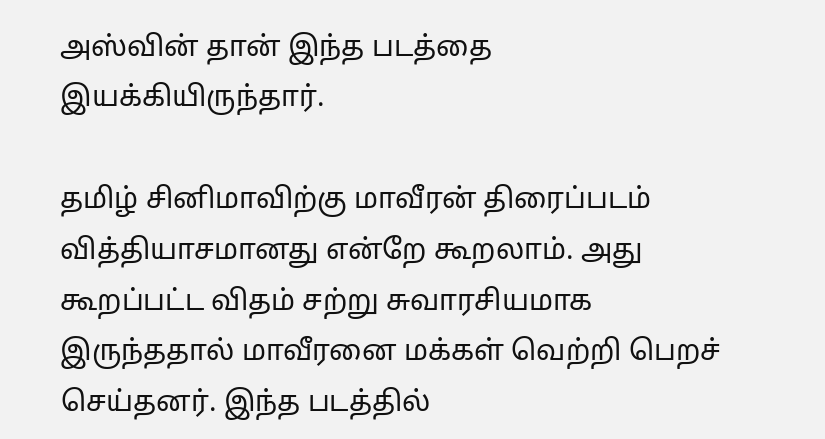அஸ்வின் தான் இந்த படத்தை இயக்கியிருந்தார்.

தமிழ் சினிமாவிற்கு மாவீரன் திரைப்படம் வித்தியாசமானது என்றே கூறலாம். அது கூறப்பட்ட விதம் சற்று சுவாரசியமாக இருந்ததால் மாவீரனை மக்கள் வெற்றி பெறச் செய்தனர். இந்த படத்தில்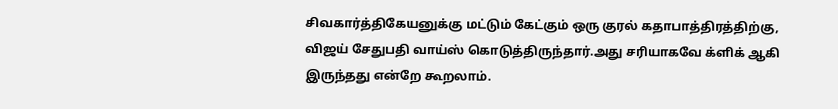சிவகார்த்திகேயனுக்கு மட்டும் கேட்கும் ஒரு குரல் கதாபாத்திரத்திற்கு, விஜய் சேதுபதி வாய்ஸ் கொடுத்திருந்தார்.அது சரியாகவே க்ளிக் ஆகி இருந்தது என்றே கூறலாம்.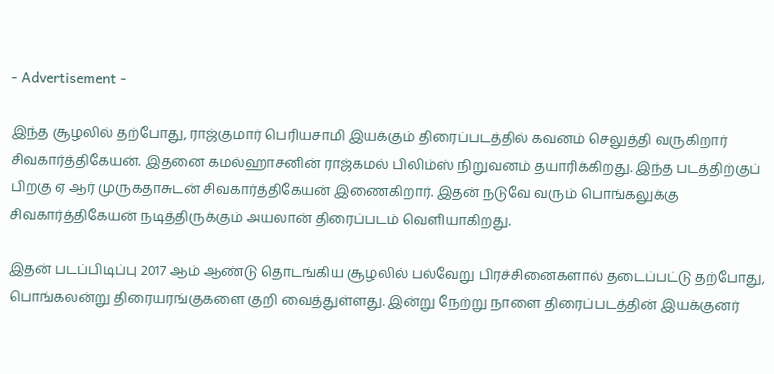- Advertisement -

இந்த சூழலில் தற்போது, ராஜ்குமார் பெரியசாமி இயக்கும் திரைப்படத்தில் கவனம் செலுத்தி வருகிறார் சிவகார்த்திகேயன். இதனை கமல்ஹாசனின் ராஜ்கமல் பிலிம்ஸ் நிறுவனம் தயாரிக்கிறது. இந்த படத்திற்குப் பிறகு ஏ ஆர் முருகதாசுடன் சிவகார்த்திகேயன் இணைகிறார். இதன் நடுவே வரும் பொங்கலுக்கு சிவகார்த்திகேயன் நடித்திருக்கும் அயலான் திரைப்படம் வெளியாகிறது.

இதன் படப்பிடிப்பு 2017 ஆம் ஆண்டு தொடங்கிய சூழலில் பல்வேறு பிரச்சினைகளால் தடைப்பட்டு தற்போது, பொங்கலன்று திரையரங்குகளை குறி வைத்துள்ளது. இன்று நேற்று நாளை திரைப்படத்தின் இயக்குனர்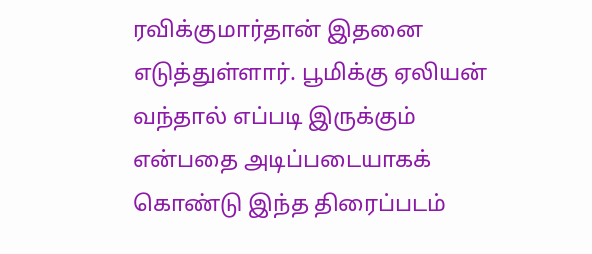ரவிக்குமார்தான் இதனை எடுத்துள்ளார். பூமிக்கு ஏலியன் வந்தால் எப்படி இருக்கும் என்பதை அடிப்படையாகக் கொண்டு இந்த திரைப்படம்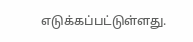எடுக்கப்பட்டுள்ளது.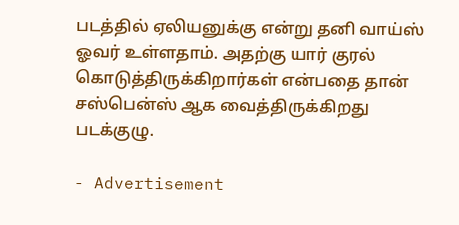படத்தில் ஏலியனுக்கு என்று தனி வாய்ஸ் ஓவர் உள்ளதாம். அதற்கு யார் குரல் கொடுத்திருக்கிறார்கள் என்பதை தான் சஸ்பென்ஸ் ஆக வைத்திருக்கிறது படக்குழு.

- Advertisement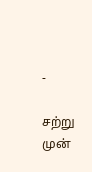-

சற்று முன்